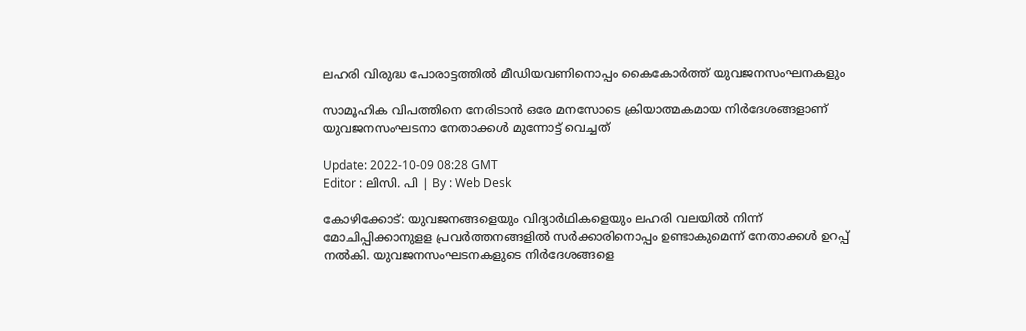ലഹരി വിരുദ്ധ പോരാട്ടത്തിൽ മീഡിയവണിനൊപ്പം കൈകോർത്ത് യുവജനസംഘനകളും

സാമൂഹിക വിപത്തിനെ നേരിടാൻ ഒരേ മനസോടെ ക്രിയാത്മകമായ നിർദേശങ്ങളാണ് യുവജനസംഘടനാ നേതാക്കൾ മുന്നോട്ട് വെച്ചത്

Update: 2022-10-09 08:28 GMT
Editor : ലിസി. പി | By : Web Desk

കോഴിക്കോട്: യുവജനങ്ങളെയും വിദ്യാർഥികളെയും ലഹരി വലയിൽ നിന്ന് മോചിപ്പിക്കാനുളള പ്രവർത്തനങ്ങളിൽ സർക്കാരിനൊപ്പം ഉണ്ടാകുമെന്ന് നേതാക്കൾ ഉറപ്പ് നൽകി. യുവജനസംഘടനകളുടെ നിർദേശങ്ങളെ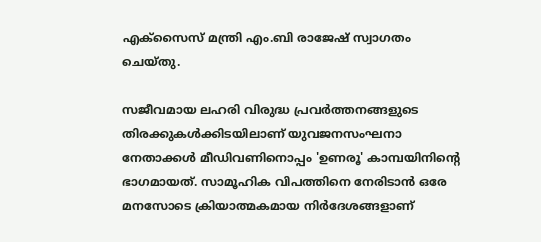എക്സൈസ് മന്ത്രി എം.ബി രാജേഷ് സ്വാഗതം ചെയ്തു.

സജീവമായ ലഹരി വിരുദ്ധ പ്രവർത്തനങ്ങളുടെ തിരക്കുകൾക്കിടയിലാണ് യുവജനസംഘനാ നേതാക്കൾ മീഡിവണിനൊപ്പം 'ഉണരൂ' കാമ്പയിനിന്റെ ഭാഗമായത്. സാമൂഹിക വിപത്തിനെ നേരിടാൻ ഒരേ മനസോടെ ക്രിയാത്മകമായ നിർദേശങ്ങളാണ്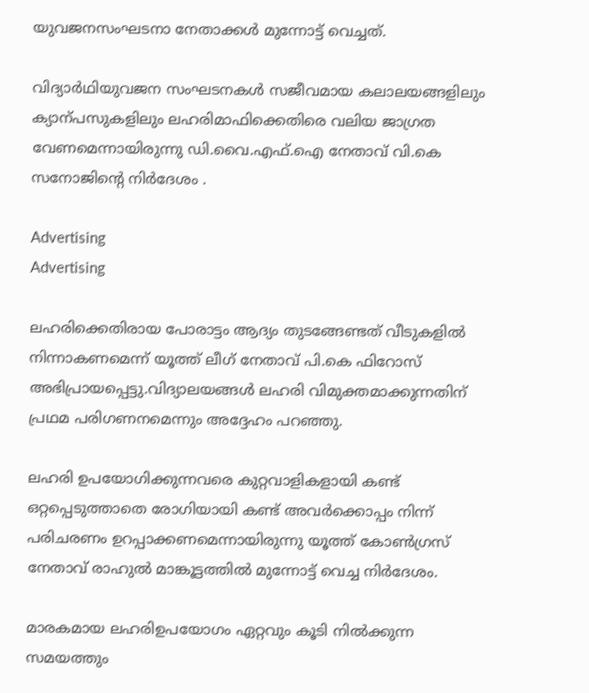യുവജനസംഘടനാ നേതാക്കൾ മുന്നോട്ട് വെച്ചത്.

വിദ്യാർഥിയുവജന സംഘടനകൾ സജീവമായ കലാലയങ്ങളിലും ക്യാന്പസുകളിലും ലഹരിമാഫിക്കെതിരെ വലിയ ജാഗ്രത വേണമെന്നായിരുന്നു ഡി.വൈ.എഫ്.ഐ നേതാവ് വി.കെ സനോജിന്റെ നിർദേശം .

Advertising
Advertising

ലഹരിക്കെതിരായ പോരാട്ടം ആദ്യം തുടങ്ങേണ്ടത് വീടുകളിൽ നിന്നാകണമെന്ന് യൂത്ത് ലീഗ് നേതാവ് പി.കെ ഫിറോസ് അഭിപ്രായപ്പെട്ടു.വിദ്യാലയങ്ങൾ ലഹരി വിമുക്തമാക്കുന്നതിന് പ്രഥമ പരിഗണനമെന്നും അദ്ദേഹം പറഞ്ഞു.

ലഹരി ഉപയോഗിക്കുന്നവരെ കുറ്റവാളികളായി കണ്ട് ഒറ്റപ്പെടുത്താതെ രോഗിയായി കണ്ട് അവർക്കൊപ്പം നിന്ന് പരിചരണം ഉറപ്പാക്കണമെന്നായിരുന്നു യൂത്ത് കോൺഗ്രസ് നേതാവ് രാഹുൽ മാങ്കൂട്ടത്തിൽ മുന്നോട്ട് വെച്ച നിർദേശം.

മാരകമായ ലഹരിഉപയോഗം ഏറ്റവും കൂടി നിൽക്കുന്ന സമയത്തും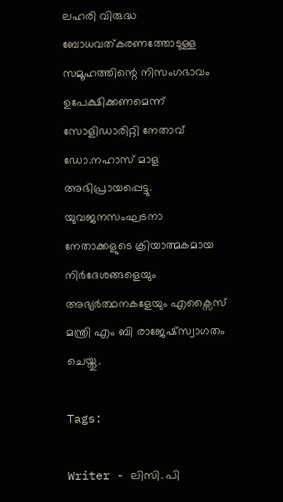ലഹരി വിരുദ്ധ ബോധവത്കരണത്തോടുള്ള സമൂഹത്തിന്റെ നിസംഗഭാവം ഉപേക്ഷിക്കണമെന്ന് സോളിഡാരിറ്റി നേതാവ് ഡോ.നഹാസ് മാള അഭിപ്രായപ്പെട്ടു. യുവജനസംഘടനാ നേതാക്കളുടെ ക്രിയാത്മകമായ നിർദേശങ്ങളെയും അഭ്യർത്ഥനകളേയും എക്സൈസ് മന്ത്രി എം ബി രാജേഷ്സ്വാഗതം ചെയ്തു.

Tags:

Writer - ലിസി. പി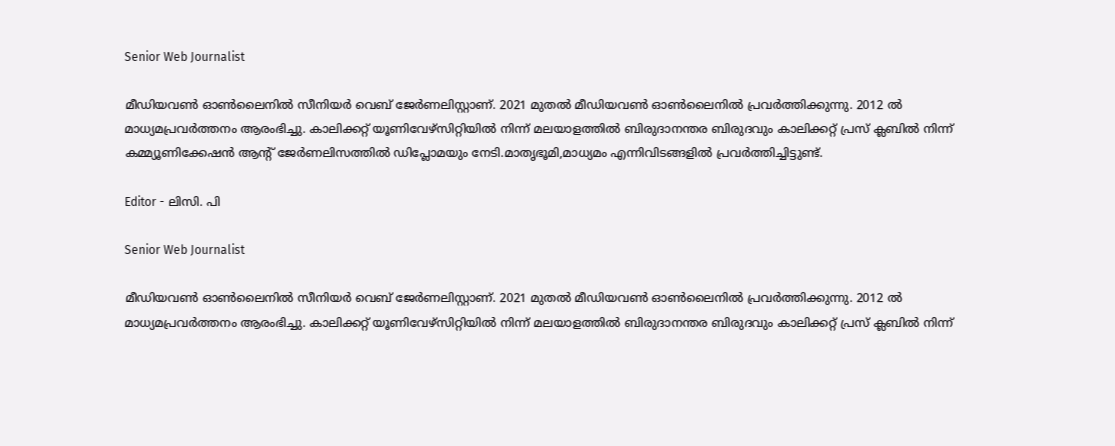Senior Web Journalist

മീഡിയവൺ ഓൺലൈനിൽ സീനിയർ വെബ് ജേർണലിസ്റ്റാണ്. 2021 മുതൽ മീഡിയവൺ ഓൺലൈനിൽ പ്രവർത്തിക്കുന്നു. 2012 ല്‍ മാധ്യമപ്രവര്‍ത്തനം ആരംഭിച്ചു. കാലിക്കറ്റ് യൂണിവേഴ്‌സിറ്റിയിൽ നിന്ന് മലയാളത്തിൽ ബിരുദാനന്തര ബിരുദവും കാലിക്കറ്റ് പ്രസ് ക്ലബിൽ നിന്ന് കമ്മ്യൂണിക്കേഷൻ ആന്റ് ജേർണലിസത്തിൽ ഡിപ്ലോമയും നേടി.മാതൃഭൂമി,മാധ്യമം എന്നിവിടങ്ങളിൽ പ്രവർത്തിച്ചിട്ടുണ്ട്.

Editor - ലിസി. പി

Senior Web Journalist

മീഡിയവൺ ഓൺലൈനിൽ സീനിയർ വെബ് ജേർണലിസ്റ്റാണ്. 2021 മുതൽ മീഡിയവൺ ഓൺലൈനിൽ പ്രവർത്തിക്കുന്നു. 2012 ല്‍ മാധ്യമപ്രവര്‍ത്തനം ആരംഭിച്ചു. കാലിക്കറ്റ് യൂണിവേഴ്‌സിറ്റിയിൽ നിന്ന് മലയാളത്തിൽ ബിരുദാനന്തര ബിരുദവും കാലിക്കറ്റ് പ്രസ് ക്ലബിൽ നിന്ന്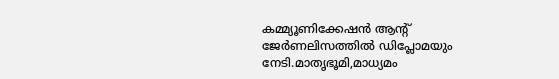കമ്മ്യൂണിക്കേഷൻ ആന്റ് ജേർണലിസത്തിൽ ഡിപ്ലോമയും നേടി.മാതൃഭൂമി,മാധ്യമം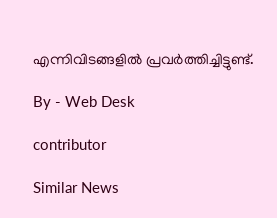എന്നിവിടങ്ങളിൽ പ്രവർത്തിച്ചിട്ടുണ്ട്.

By - Web Desk

contributor

Similar News